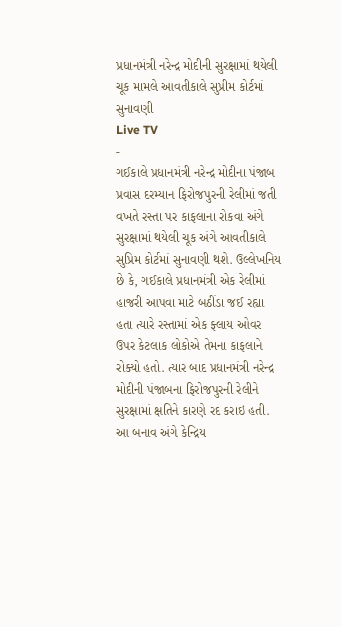પ્રધાનમંત્રી નરેન્દ્ર મોદીની સુરક્ષામાં થયેલી ચૂક મામલે આવતીકાલે સુપ્રીમ કોર્ટમાં સુનાવણી
Live TV
-
ગઈકાલે પ્રધાનમંત્રી નરેન્દ્ર મોદીના પંજાબ પ્રવાસ દરમ્યાન ફિરોજપુરની રેલીમાં જતી વખતે રસ્તા પર કાફલાના રોકવા અંગે સુરક્ષામાં થયેલી ચૂક અંગે આવતીકાલે સુપ્રિમ કોર્ટમાં સુનાવણી થશે. ઉલ્લેખનિય છે કે, ગઈકાલે પ્રધાનમંત્રી એક રેલીમાં હાજરી આપવા માટે બઠીંડા જઈ રહ્યા હતા ત્યારે રસ્તામાં એક ફ્લાય ઓવર ઉપર કેટલાક લોકોએ તેમના કાફલાને રોક્યો હતો. ત્યાર બાદ પ્રધાનમંત્રી નરેન્દ્ર મોદીની પંજાબના ફિરોજપુરની રેલીને સુરક્ષામાં ક્ષતિને કારણે રદ કરાઇ હતી.
આ બનાવ અંગે કેન્દ્રિય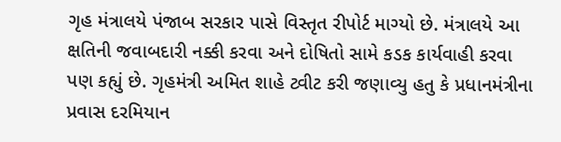ગૃહ મંત્રાલયે પંજાબ સરકાર પાસે વિસ્તૃત રીપોર્ટ માગ્યો છે. મંત્રાલયે આ ક્ષતિની જવાબદારી નક્કી કરવા અને દોષિતો સામે કડક કાર્યવાહી કરવા પણ કહ્યું છે. ગૃહમંત્રી અમિત શાહે ટ્વીટ કરી જણાવ્યુ હતુ કે પ્રધાનમંત્રીના પ્રવાસ દરમિયાન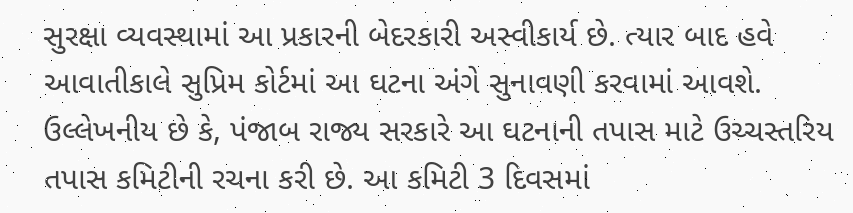સુરક્ષા વ્યવસ્થામાં આ પ્રકારની બેદરકારી અસ્વીકાર્ય છે. ત્યાર બાદ હવે આવાતીકાલે સુપ્રિમ કોર્ટમાં આ ઘટના અંગે સુનાવણી કરવામાં આવશે.
ઉલ્લેખનીય છે કે, પંજાબ રાજ્ય સરકારે આ ઘટનાની તપાસ માટે ઉચ્ચસ્તરિય તપાસ કમિટીની રચના કરી છે. આ કમિટી 3 દિવસમાં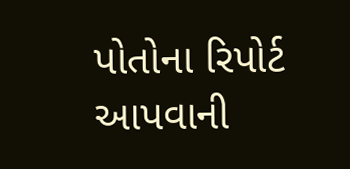પોતોના રિપોર્ટ આપવાની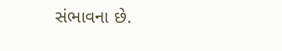સંભાવના છે.